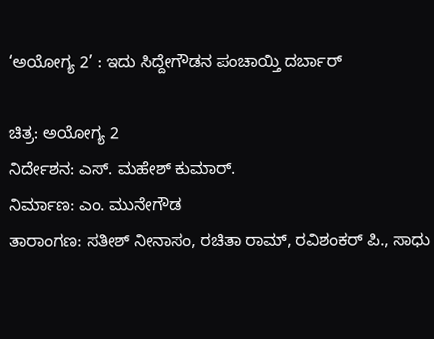‘ಅಯೋಗ್ಯ 2’ : ಇದು ಸಿದ್ದೇಗೌಡನ ಪಂಚಾಯ್ತಿ ದರ್ಬಾರ್

ಚಿತ್ರ: ಅಯೋಗ್ಯ 2
ನಿರ್ದೇಶನ: ಎಸ್. ಮಹೇಶ್ ಕುಮಾರ್.
ನಿರ್ಮಾಣ: ಎಂ. ಮುನೇಗೌಡ
ತಾರಾಂಗಣ: ಸತೀಶ್ ನೀನಾಸಂ, ರಚಿತಾ ರಾಮ್, ರವಿಶಂಕರ್ ಪಿ., ಸಾಧು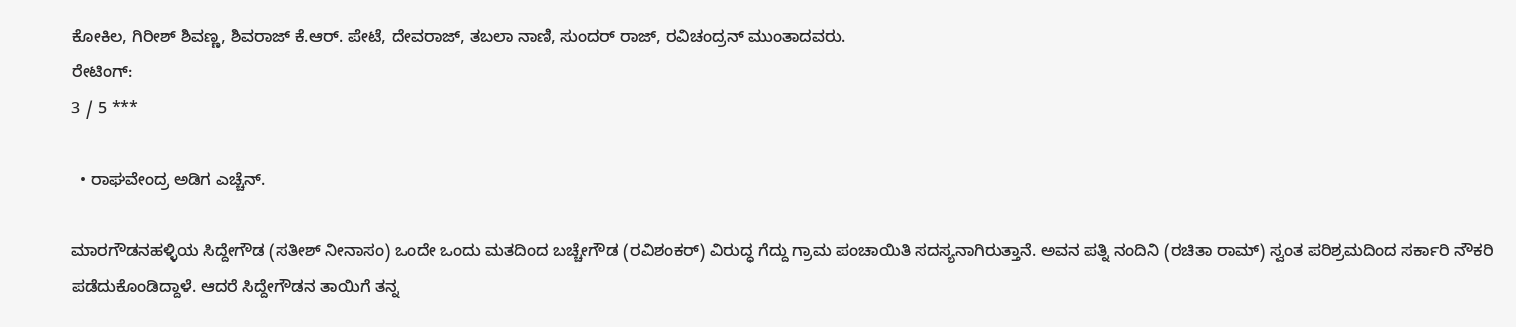ಕೋಕಿಲ, ಗಿರೀಶ್ ಶಿವಣ್ಣ, ಶಿವರಾಜ್ ಕೆ.ಆರ್. ಪೇಟೆ, ದೇವರಾಜ್, ತಬಲಾ ನಾಣಿ, ಸುಂದರ್ ರಾಜ್, ರವಿಚಂದ್ರನ್ ಮುಂತಾದವರು.
ರೇಟಿಂಗ್:
3 / 5 ***

  • ರಾಘವೇಂದ್ರ ಅಡಿಗ ಎಚ್ಚೆನ್.

ಮಾರಗೌಡನಹಳ್ಳಿಯ ಸಿದ್ದೇಗೌಡ (ಸತೀಶ್ ನೀನಾಸಂ) ಒಂದೇ ಒಂದು ಮತದಿಂದ ಬಚ್ಚೇಗೌಡ (ರವಿಶಂಕರ್) ವಿರುದ್ಧ ಗೆದ್ದು ಗ್ರಾಮ ಪಂಚಾಯಿತಿ ಸದಸ್ಯನಾಗಿರುತ್ತಾನೆ. ಅವನ ಪತ್ನಿ ನಂದಿನಿ (ರಚಿತಾ ರಾಮ್) ಸ್ವಂತ ಪರಿಶ್ರಮದಿಂದ ಸರ್ಕಾರಿ ನೌಕರಿ ಪಡೆದುಕೊಂಡಿದ್ದಾಳೆ. ಆದರೆ ಸಿದ್ದೇಗೌಡನ ತಾಯಿಗೆ ತನ್ನ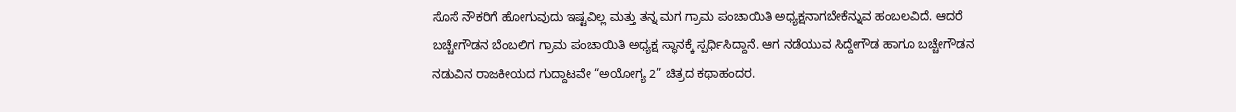ಸೊಸೆ ನೌಕರಿಗೆ ಹೋಗುವುದು ಇಷ್ಟವಿಲ್ಲ ಮತ್ತು ತನ್ನ ಮಗ ಗ್ರಾಮ ಪಂಚಾಯಿತಿ ಅಧ್ಯಕ್ಷನಾಗಬೇಕೆನ್ನುವ ಹಂಬಲವಿದೆ. ಆದರೆ ಬಚ್ಚೇಗೌಡನ ಬೆಂಬಲಿಗ ಗ್ರಾಮ ಪಂಚಾಯಿತಿ ಅಧ್ಯಕ್ಷ ಸ್ಥಾನಕ್ಕೆ ಸ್ಪರ್ಧಿಸಿದ್ದಾನೆ. ಆಗ ನಡೆಯುವ ಸಿದ್ದೇಗೌಡ ಹಾಗೂ ಬಚ್ಚೇಗೌಡನ ನಡುವಿನ ರಾಜಕೀಯದ ಗುದ್ದಾಟವೇ “ಅಯೋಗ್ಯ 2” ಚಿತ್ರದ ಕಥಾಹಂದರ.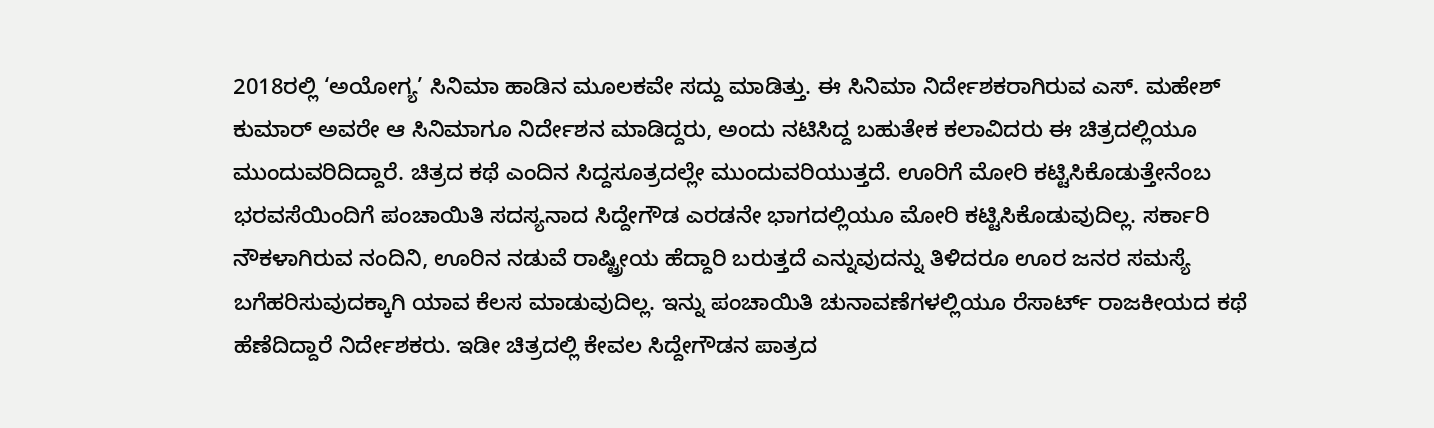2018ರಲ್ಲಿ ‘ಅಯೋಗ್ಯ’ ಸಿನಿಮಾ ಹಾಡಿನ ಮೂಲಕವೇ ಸದ್ದು ಮಾಡಿತ್ತು. ಈ ಸಿನಿಮಾ ನಿರ್ದೇಶಕರಾಗಿರುವ ಎಸ್. ಮಹೇಶ್ ಕುಮಾರ್ ಅವರೇ ಆ ಸಿನಿಮಾಗೂ ನಿರ್ದೇಶನ ಮಾಡಿದ್ದರು, ಅಂದು ನಟಿಸಿದ್ದ ಬಹುತೇಕ ಕಲಾವಿದರು ಈ ಚಿತ್ರದಲ್ಲಿಯೂ ಮುಂದುವರಿದಿದ್ದಾರೆ. ಚಿತ್ರದ ಕಥೆ ಎಂದಿನ ಸಿದ್ದಸೂತ್ರದಲ್ಲೇ ಮುಂದುವರಿಯುತ್ತದೆ. ಊರಿಗೆ ಮೋರಿ ಕಟ್ಟಿಸಿಕೊಡುತ್ತೇನೆಂಬ ಭರವಸೆಯಿಂದಿಗೆ ಪಂಚಾಯಿತಿ ಸದಸ್ಯನಾದ ಸಿದ್ದೇಗೌಡ ಎರಡನೇ ಭಾಗದಲ್ಲಿಯೂ ಮೋರಿ ಕಟ್ಟಿಸಿಕೊಡುವುದಿಲ್ಲ. ಸರ್ಕಾರಿ ನೌಕಳಾಗಿರುವ ನಂದಿನಿ, ಊರಿನ ನಡುವೆ ರಾಷ್ಟ್ರೀಯ ಹೆದ್ದಾರಿ ಬರುತ್ತದೆ ಎನ್ನುವುದನ್ನು ತಿಳಿದರೂ ಊರ ಜನರ ಸಮಸ್ಯೆ ಬಗೆಹರಿಸುವುದಕ್ಕಾಗಿ ಯಾವ ಕೆಲಸ ಮಾಡುವುದಿಲ್ಲ. ಇನ್ನು ಪಂಚಾಯಿತಿ ಚುನಾವಣೆಗಳಲ್ಲಿಯೂ ರೆಸಾರ್ಟ್ ರಾಜಕೀಯದ ಕಥೆ ಹೆಣೆದಿದ್ದಾರೆ ನಿರ್ದೇಶಕರು. ಇಡೀ ಚಿತ್ರದಲ್ಲಿ ಕೇವಲ ಸಿದ್ದೇಗೌಡನ ಪಾತ್ರದ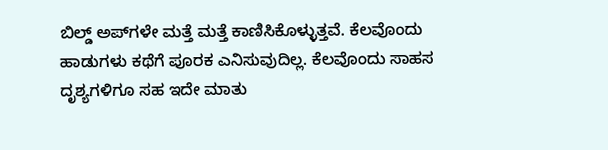ಬಿಲ್ಡ್ ಅಪ್‌ಗಳೇ ಮತ್ತೆ ಮತ್ತೆ ಕಾಣಿಸಿಕೊಳ್ಳುತ್ತವೆ. ಕೆಲವೊಂದು ಹಾಡುಗಳು ಕಥೆಗೆ ಪೂರಕ ಎನಿಸುವುದಿಲ್ಲ. ಕೆಲವೊಂದು ಸಾಹಸ ದೃಶ್ಯಗಳಿಗೂ ಸಹ ಇದೇ ಮಾತು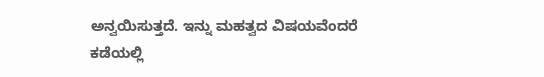ಅನ್ವಯಿಸುತ್ತದೆ. ಇನ್ನು ಮಹತ್ವದ ವಿಷಯವೆಂದರೆ ಕಡೆಯಲ್ಲಿ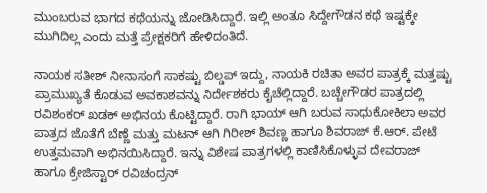ಮುಂಬರುವ ಭಾಗದ ಕಥೆಯನ್ನು ಜೋಡಿಸಿದ್ದಾರೆ. ಇಲ್ಲಿ ಅಂತೂ ಸಿದ್ದೇಗೌಡನ ಕಥೆ ಇಷ್ಟಕ್ಕೇ ಮುಗಿದಿಲ್ಲ ಎಂದು ಮತ್ತೆ ಪ್ರೇಕ್ಷಕರಿಗೆ ಹೇಳಿದಂತಿದೆ.

ನಾಯಕ ಸತೀಶ್ ನೀನಾಸಂಗೆ ಸಾಕಷ್ಟು ಬಿಲ್ಡಪ್ ಇದ್ದು, ನಾಯಕಿ ರಚಿತಾ ಅವರ ಪಾತ್ರಕ್ಕೆ ಮತ್ತಷ್ಟು ಪ್ರಾಮುಖ್ಯತೆ ಕೊಡುವ ಅವಕಾಶವನ್ನು ನಿರ್ದೇಶಕರು ಕೈಚೆಲ್ಲಿದ್ದಾರೆ. ಬಚ್ಚೇಗೌಡರ ಪಾತ್ರದಲ್ಲಿ ರವಿಶಂಕರ್ ಖಡಕ್ ಅಭಿನಯ ಕೊಟ್ಟಿದ್ದಾರೆ. ರಾಗಿ ಭಾಯ್ ಆಗಿ ಬರುವ ಸಾಧುಕೋಕಿಲಾ ಅವರ ಪಾತ್ರದ ಜೊತೆಗೆ ಬೆಣ್ಣೆ ಮತ್ತು ಮಟನ್ ಆಗಿ ಗಿರೀಶ್ ಶಿವಣ್ಣ ಹಾಗೂ ಶಿವರಾಜ್ ಕೆ.ಆರ್. ಪೇಟೆ ಉತ್ತಮವಾಗಿ ಅಭಿನಯಿಸಿದ್ದಾರೆ. ಇನ್ನು ವಿಶೇಷ ಪಾತ್ರಗಳಲ್ಲಿ ಕಾಣಿಸಿಕೊಳ್ಳುವ ದೇವರಾಜ್ ಹಾಗೂ ಕ್ರೇಜಿಸ್ಟಾರ್ ರವಿಚಂದ್ರನ್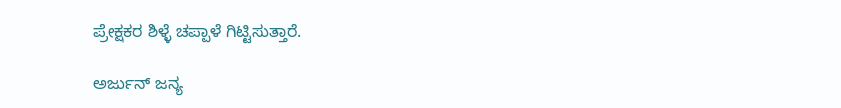ಪ್ರೇಕ್ಷಕರ ಶಿಳ್ಳೆ ಚಪ್ಪಾಳೆ ಗಿಟ್ಟಿಸುತ್ತಾರೆ.

ಅರ್ಜುನ್ ಜನ್ಯ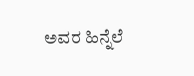ಅವರ ಹಿನ್ನೆಲೆ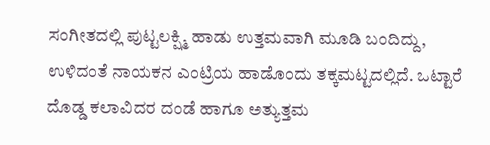ಸಂಗೀತದಲ್ಲಿ ಪುಟ್ಟಲಕ್ಷ್ಮಿ ಹಾಡು ಉತ್ತಮವಾಗಿ ಮೂಡಿ ಬಂದಿದ್ದು, ಉಳಿದಂತೆ ನಾಯಕನ ಎಂಟ್ರಿಯ ಹಾಡೊಂದು ತಕ್ಕಮಟ್ಟದಲ್ಲಿದೆ. ಒಟ್ಟಾರೆ ದೊಡ್ಡ ಕಲಾವಿದರ ದಂಡೆ ಹಾಗೂ ಅತ್ಯುತ್ತಮ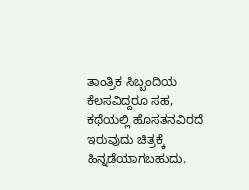ತಾಂತ್ರಿಕ ಸಿಬ್ಬಂದಿಯ ಕೆಲಸವಿದ್ದರೂ ಸಹ, ಕಥೆಯಲ್ಲಿ ಹೊಸತನವಿರದೆ ಇರುವುದು ಚಿತ್ರಕ್ಕೆ ಹಿನ್ನಡೆಯಾಗಬಹುದು.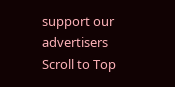support our advertisers
Scroll to Top